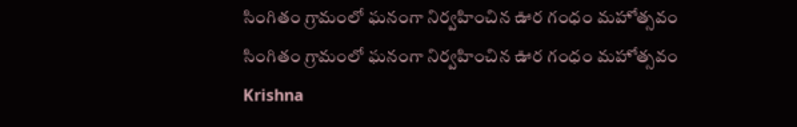సింగితం గ్రామంలో ఘనంగా నిర్వహించిన ఊర గంధం మహోత్సవం
సింగితం గ్రామంలో ఘనంగా నిర్వహించిన ఊర గంధం మహోత్సవం
Krishna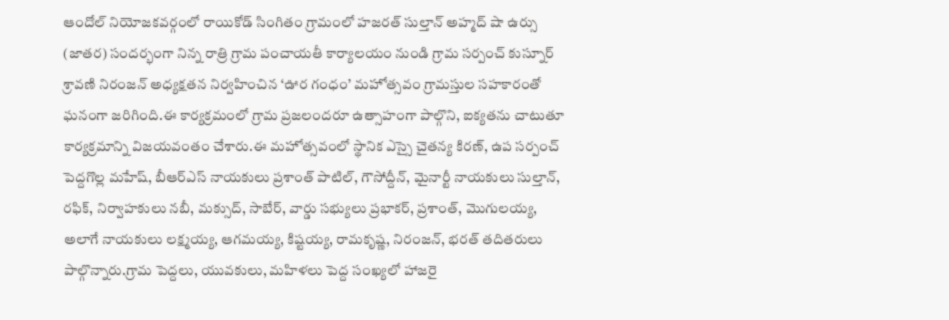ఆందోల్ నియోజకవర్గంలో రాయికోడ్ సింగితం గ్రామంలో హజరత్ సుల్తాన్ అహ్మద్ షా ఉర్సు (జాతర) సందర్భంగా నిన్న రాత్రి గ్రామ పంచాయతీ కార్యాలయం నుండి గ్రామ సర్పంచ్ కుస్నూర్ శ్రావణి నిరంజన్ అధ్యక్షతన నిర్వహించిన ‘ఊర గంధం’ మహోత్సవం గ్రామస్తుల సహకారంతో ఘనంగా జరిగింది.ఈ కార్యక్రమంలో గ్రామ ప్రజలందరూ ఉత్సాహంగా పాల్గొని, ఐక్యతను చాటుతూ కార్యక్రమాన్ని విజయవంతం చేశారు.ఈ మహోత్సవంలో స్థానిక ఎస్సై చైతన్య కిరణ్, ఉప సర్పంచ్ పెద్దగొల్ల మహేష్, బీఆర్ఎస్ నాయకులు ప్రశాంత్ పాటిల్, గౌసోద్దీన్, మైనార్టీ నాయకులు సుల్తాన్, రఫిక్, నిర్వాహకులు నబీ, మక్సుద్, సాబేర్, వార్డు సభ్యులు ప్రభాకర్, ప్రశాంత్, మొగులయ్య, అలాగే నాయకులు లక్ష్మయ్య, ఆగమయ్య, కిష్టయ్య, రామకృష్ణ, నిరంజన్, భరత్ తదితరులు పాల్గొన్నారు.గ్రామ పెద్దలు, యువకులు, మహిళలు పెద్ద సంఖ్యలో హాజరై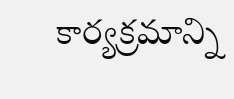కార్యక్రమాన్ని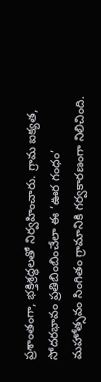ప్రశాంతంగా, భక్తిశ్రద్ధలతో నిర్వహించారు. గ్రామ ఐక్యత, సోదరభావం ప్రతిబింబించేలా ఈ ‘ఊర గంధం’ మహోత్సవం సింగితం గ్రామానికి గర్వకారణంగా నిలిచింది.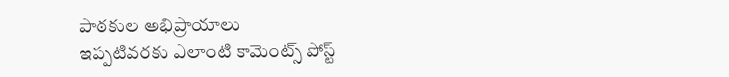పాఠకుల అభిప్రాయాలు
ఇప్పటివరకు ఎలాంటి కామెంట్స్ పోస్ట్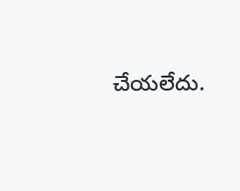చేయలేదు.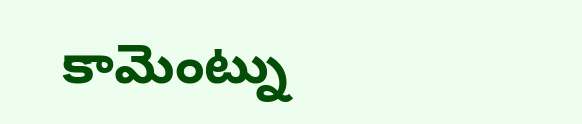కామెంట్ను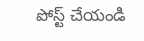పోస్ట్ చేయండి